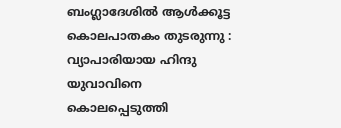ബംഗ്ലാദേശില്‍ ആള്‍ക്കൂട്ട കൊലപാതകം തുടരുന്നു : വ്യാപാരിയായ ഹിന്ദു യുവാവിനെ കൊലപ്പെടുത്തി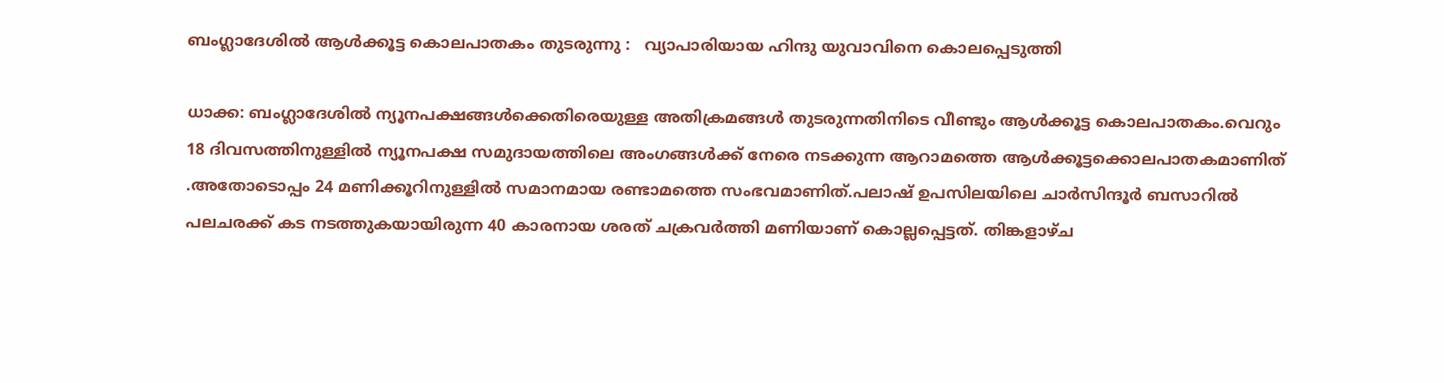ബംഗ്ലാദേശില്‍ ആള്‍ക്കൂട്ട കൊലപാതകം തുടരുന്നു :   വ്യാപാരിയായ ഹിന്ദു യുവാവിനെ കൊലപ്പെടുത്തി

ധാക്ക: ബംഗ്ലാദേശില്‍ ന്യൂനപക്ഷങ്ങള്‍ക്കെതിരെയുള്ള അതിക്രമങ്ങള്‍ തുടരുന്നതിനിടെ വീണ്ടും ആള്‍ക്കൂട്ട കൊലപാതകം.വെറും 18 ദിവസത്തിനുള്ളിൽ ന്യൂനപക്ഷ സമുദായത്തിലെ അംഗങ്ങൾക്ക് നേരെ നടക്കുന്ന ആറാമത്തെ ആൾക്കൂട്ടക്കൊലപാതകമാണിത് .അതോടൊപ്പം 24 മണിക്കൂറിനുള്ളില്‍ സമാനമായ രണ്ടാമത്തെ സംഭവമാണിത്.പലാഷ് ഉപസിലയിലെ ചാര്‍സിന്ദൂര്‍ ബസാറില്‍ പലചരക്ക് കട നടത്തുകയായിരുന്ന 40 കാരനായ ശരത് ചക്രവര്‍ത്തി മണിയാണ് കൊല്ലപ്പെട്ടത്. തിങ്കളാഴ്ച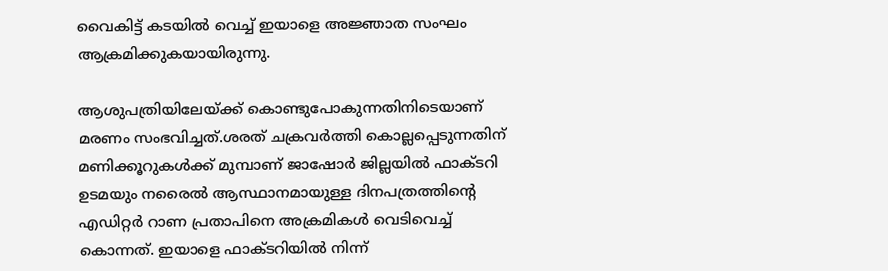വൈകിട്ട് കടയില്‍ വെച്ച് ഇയാളെ അജ്ഞാത സംഘം ആക്രമിക്കുകയായിരുന്നു.

ആശുപത്രിയിലേയ്ക്ക് കൊണ്ടുപോകുന്നതിനിടെയാണ് മരണം സംഭവിച്ചത്.ശരത് ചക്രവര്‍ത്തി കൊല്ലപ്പെടുന്നതിന് മണിക്കൂറുകള്‍ക്ക് മുമ്പാണ് ജാഷോര്‍ ജില്ലയില്‍ ഫാക്ടറി ഉടമയും നരൈല്‍ ആസ്ഥാനമായുള്ള ദിനപത്രത്തിന്റെ എഡിറ്റര്‍ റാണ പ്രതാപിനെ അക്രമികള്‍ വെടിവെച്ച് കൊന്നത്. ഇയാളെ ഫാക്ടറിയില്‍ നിന്ന്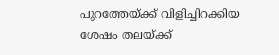പുറത്തേയ്ക്ക് വിളിച്ചിറക്കിയ ശേഷം തലയ്ക്ക്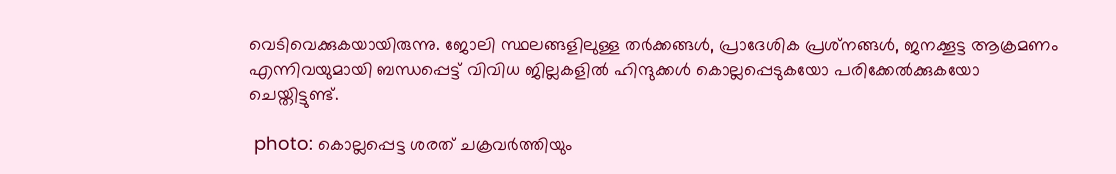വെടിവെക്കുകയായിരുന്നു. ജോലി സ്ഥലങ്ങളിലുള്ള തര്‍ക്കങ്ങള്‍, പ്രാദേശിക പ്രശ്‌നങ്ങള്‍, ജനക്കൂട്ട ആക്രമണം എന്നിവയുമായി ബന്ധപ്പെട്ട് വിവിധ ജില്ലകളില്‍ ഹിന്ദുക്കള്‍ കൊല്ലപ്പെടുകയോ പരിക്കേല്‍ക്കുകയോ ചെയ്തിട്ടുണ്ട്.

 photo: കൊല്ലപ്പെട്ട ശരത് ചക്രവര്‍ത്തിയും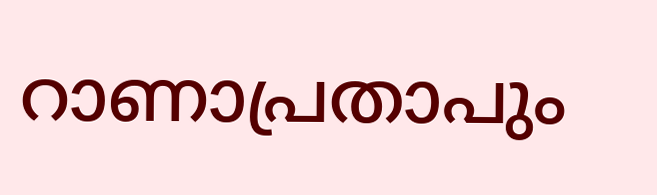റാണാപ്രതാപും